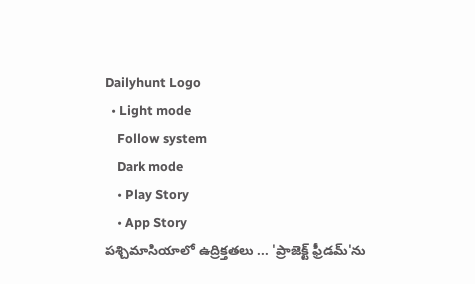Dailyhunt Logo
  • Light mode
    Follow system
    Dark mode
    • Play Story
    • App Story
పశ్చిమాసియాలో ఉద్రిక్తతలు ... 'ప్రాజెక్ట్ ఫ్రీడమ్‌'ను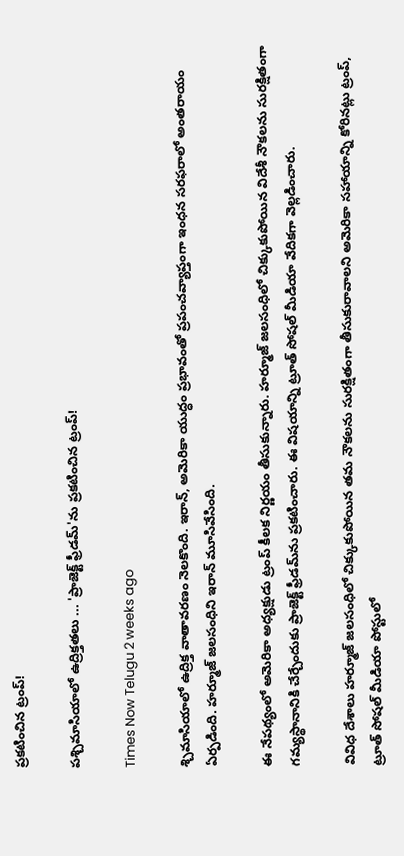ప్రకటించిన ట్రంప్!

పశ్చిమాసియాలో ఉద్రిక్తతలు ... 'ప్రాజెక్ట్ ఫ్రీడమ్‌'ను ప్రకటించిన ట్రంప్!

Times Now Telugu 2 weeks ago

శ్చిమాసియాలో ఉద్రిక్త వాతావరణం నెలకొంది. ఇరాన్, అమెరికా యుద్ధం ప్రభావంతో ప్రపంచవ్యాప్తంగా ఇంధన సరఫరాలో అంతరాయం ఏర్పడింది. హర్మూజ్ జలసంధిని ఇరాన్ మూసివేసింది.

ఈ నేపథ్యంలో అమెరికా అధ్యక్షుడు ట్రంప్ కీలక నిర్ణయం తీసుకున్నారు. హర్మూజ్ జలసంధిలో చిక్కుకుపోయిన విదేశీ నౌకలను సురక్షితంగా గమ్యస్థానానికి చేర్చేందుకు ప్రాజెక్ట్ ఫ్రీడమ్‌ను ప్రకటించారు. ఈ విషయాన్ని ట్రూత్ సోషల్ మీడియా వేదికగా వెల్లడించారు.

వివిధ దేశాలు హర్మూజ్ జలసంధిలో చిక్కుకుపోయిన తమ నౌకలను సురక్షితంగా తీసుకురావాలని అమెరికా సహాయాన్ని కోరినట్లు ట్రంప్, ట్రూత్ సోషల్ మీడియా పోస్టులో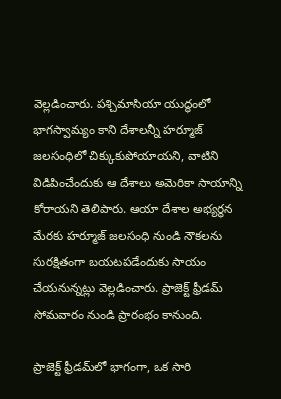వెల్లడించారు. పశ్చిమాసియా యుద్ధంలో భాగస్వామ్యం కాని దేశాలన్నీ హర్మూజ్ జలసంధిలో చిక్కుకుపోయాయని, వాటిని విడిపించేందుకు ఆ దేశాలు అమెరికా సాయాన్ని కోరాయని తెలిపారు. ఆయా దేశాల అభ్యర్థన మేరకు హర్మూజ్ జలసంధి నుండి నౌకలను సురక్షితంగా బయటపడేందుకు సాయం చేయనున్నట్లు వెల్లడించారు. ప్రాజెక్ట్ ఫ్రీడమ్ సోమవారం నుండి ప్రారంభం కానుంది.

ప్రాజెక్ట్ ఫ్రీడమ్‌లో భాగంగా, ఒక సారి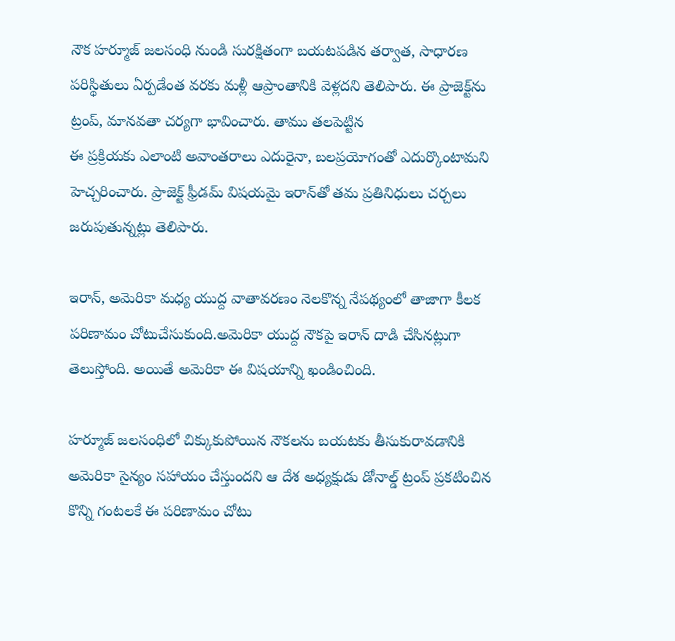నౌక హర్మూజ్ జలసంధి నుండి సురక్షితంగా బయటపడిన తర్వాత, సాధారణ పరిస్థితులు ఏర్పడేంత వరకు మళ్లీ ఆప్రాంతానికి వెళ్లదని తెలిపారు. ఈ ప్రాజెక్ట్‌ను ట్రంప్, మానవతా చర్యగా భావించారు. తాము తలపెట్టిన
ఈ ప్రక్రియకు ఎలాంటి అవాంతరాలు ఎదురైనా, బలప్రయోగంతో ఎదుర్కొంటామని హెచ్చరించారు. ప్రాజెక్ట్ ఫ్రీడమ్ విషయమై ఇరాన్‌తో తమ ప్రతినిధులు చర్చలు జరుపుతున్నట్లు తెలిపారు.

ఇరాన్, అమెరికా మధ్య యుద్ద వాతావరణం నెలకొన్న నేపథ్యంలో తాజాగా కీలక పరిణామం చోటుచేసుకుంది.అమెరికా యుద్ద నౌకపై ఇరాన్ దాడి చేసినట్లుగా తెలుస్తోంది. అయితే అమెరికా ఈ విషయాన్ని ఖండించింది.

హర్మూజ్ జలసంధిలో చిక్కుకుపోయిన నౌకలను బయటకు తీసుకురావడానికి అమెరికా సైన్యం సహాయం చేస్తుందని ఆ దేశ అధ్యక్షుడు డోనాల్డ్ ట్రంప్ ప్రకటించిన కొన్ని గంటలకే ఈ పరిణామం చోటు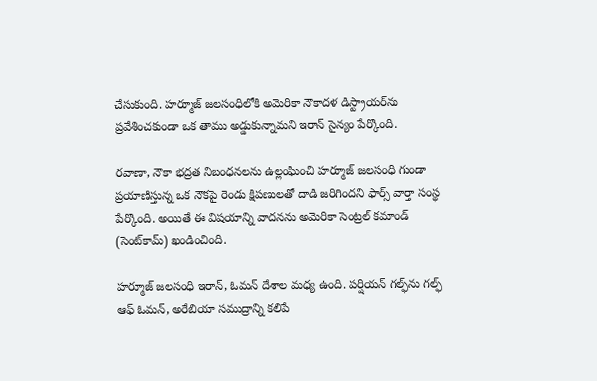చేసుకుంది. హర్మూజ్ జలసంధిలోకి అమెరికా నౌకాదళ డిస్ట్రాయర్‌ను ప్రవేశించకుండా ఒక తాము అడ్డుకున్నామని ఇరాన్ సైన్యం పేర్కొంది.

రవాణా, నౌకా భద్రత నిబంధనలను ఉల్లంఘించి హర్మూజ్ జలసంధి గుండా ప్రయాణిస్తున్న ఒక నౌకపై రెండు క్షిపణులతో దాడి జరిగిందని ఫార్స్ వార్తా సంస్థ పేర్కొంది. అయితే ఈ విషయాన్ని వాదనను అమెరికా సెంట్రల్ కమాండ్ (సెంట్‌కామ్) ఖండించింది.

హర్మూజ్ జలసంధి ఇరాన్, ఓమన్ దేశాల మధ్య ఉంది. పర్షియన్ గల్ఫ్‌ను గల్ఫ్ ఆఫ్ ఓమన్, అరేబియా సముద్రాన్ని కలిపే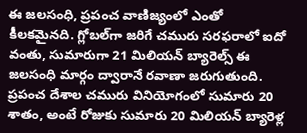ఈ జలసంధి, ప్రపంచ వాణిజ్యంలో ఎంతో కీలకమైనది. గ్లోబల్‌గా జరిగే చమురు సరఫరాలో ఐదో వంతు, సుమారుగా 21 మిలియన్ బ్యారెల్స్ ఈ జలసంధి మార్గం ద్వారానే రవాణా జరుగుతుంది. ప్రపంచ దేశాల చమురు వినియోగంలో సుమారు 20 శాతం, అంటే రోజుకు సుమారు 20 మిలియన్ బ్యారెళ్ల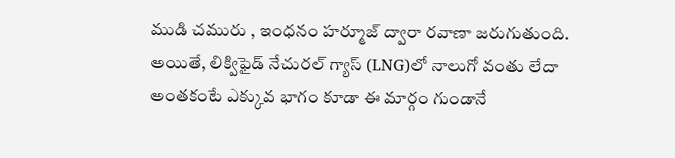ముడి చమురు , ఇంధనం హర్మూజ్ ద్వారా రవాణా జరుగుతుంది. అయితే, లిక్విఫైడ్ నేచురల్ గ్యాస్ (LNG)లో నాలుగో వంతు లేదా అంతకంటే ఎక్కువ భాగం కూడా ఈ మార్గం గుండానే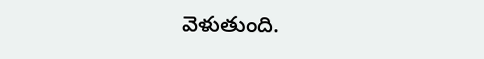వెళుతుంది.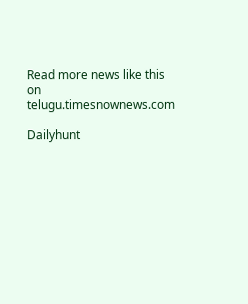Read more news like this on telugu.timesnownews.com

Dailyhunt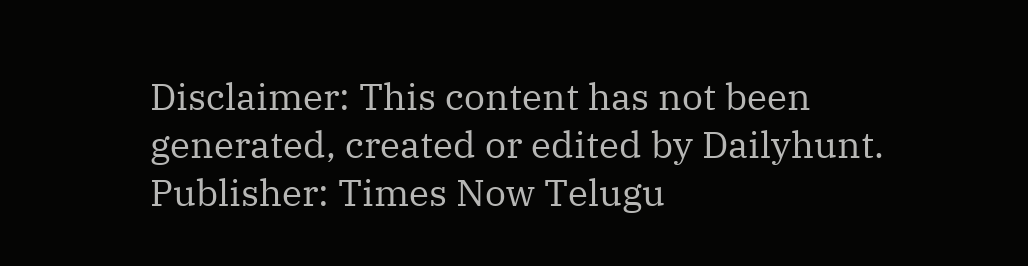Disclaimer: This content has not been generated, created or edited by Dailyhunt. Publisher: Times Now Telugu